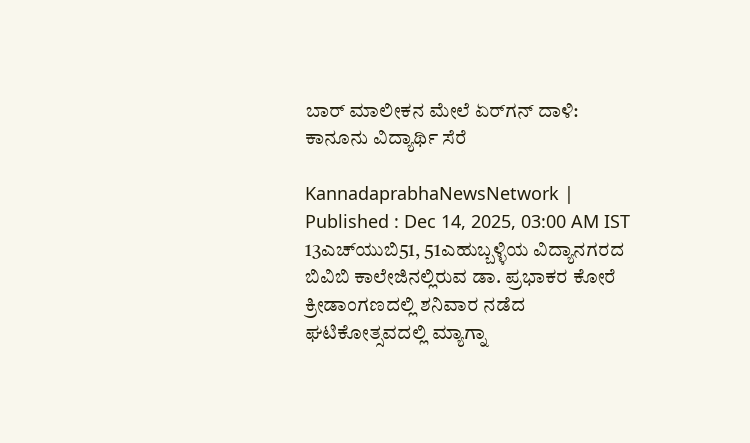ಬಾರ್‌ ಮಾಲೀಕನ ಮೇಲೆ ಏರ್‌ಗನ್ ದಾಳಿ: ಕಾನೂನು ವಿದ್ಯಾರ್ಥಿ ಸೆರೆ

KannadaprabhaNewsNetwork |
Published : Dec 14, 2025, 03:00 AM IST
13ಎಚ್‌ಯುಬಿ51, 51ಎಹುಬ್ಬಳ್ಳಿಯ ವಿದ್ಯಾನಗರದ ಬಿವಿಬಿ ಕಾಲೇಜಿನಲ್ಲಿರುವ ಡಾ. ಪ್ರಭಾಕರ ಕೋರೆ ಕ್ರೀಡಾಂಗಣದಲ್ಲಿ ಶನಿವಾರ ನಡೆದ ಘಟಿಕೋತ್ಸವದಲ್ಲಿ ಮ್ಯಾಗ್ನಾ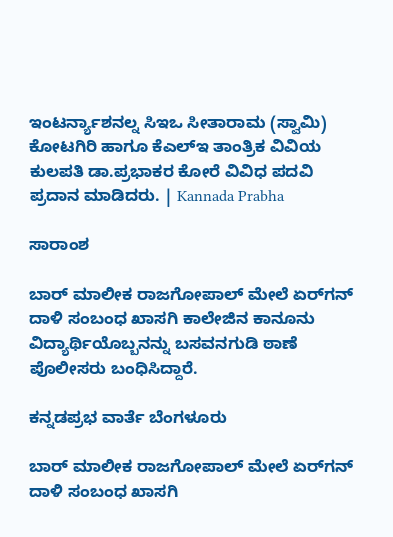ಇಂಟರ್ನ್ಯಾಶನಲ್ನ ಸಿಇಒ ಸೀತಾರಾಮ (ಸ್ವಾಮಿ) ಕೋಟಗಿರಿ ಹಾಗೂ ಕೆಎಲ್ಇ ತಾಂತ್ರಿಕ ವಿವಿಯ ಕುಲಪತಿ ಡಾ.ಪ್ರಭಾಕರ ಕೋರೆ ವಿವಿಧ ಪದವಿ ಪ್ರದಾನ ಮಾಡಿದರು. | Kannada Prabha

ಸಾರಾಂಶ

ಬಾರ್ ಮಾಲೀಕ ರಾಜಗೋಪಾಲ್‌ ಮೇಲೆ ಏರ್‌ಗನ್ ದಾಳಿ ಸಂಬಂಧ ಖಾಸಗಿ ಕಾಲೇಜಿನ ಕಾನೂನು ವಿದ್ಯಾರ್ಥಿಯೊಬ್ಬನನ್ನು ಬಸವನಗುಡಿ ಠಾಣೆ ಪೊಲೀಸರು ಬಂಧಿಸಿದ್ದಾರೆ.

ಕನ್ನಡಪ್ರಭ ವಾರ್ತೆ ಬೆಂಗಳೂರು

ಬಾರ್ ಮಾಲೀಕ ರಾಜಗೋಪಾಲ್‌ ಮೇಲೆ ಏರ್‌ಗನ್ ದಾಳಿ ಸಂಬಂಧ ಖಾಸಗಿ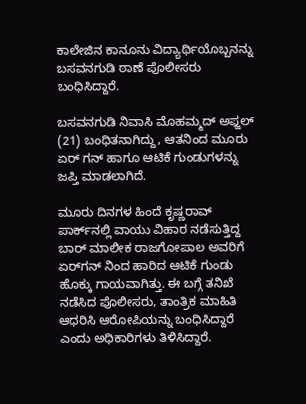ಕಾಲೇಜಿನ ಕಾನೂನು ವಿದ್ಯಾರ್ಥಿಯೊಬ್ಬನನ್ನು ಬಸವನಗುಡಿ ಠಾಣೆ ಪೊಲೀಸರು ಬಂಧಿಸಿದ್ದಾರೆ.

ಬಸವನಗುಡಿ ನಿವಾಸಿ ಮೊಹಮ್ಮದ್‌ ಅಫ್ಜಲ್‌ (21) ಬಂಧಿತನಾಗಿದ್ದು, ಆತನಿಂದ ಮೂರು ಏರ್‌ ಗನ್‌ ಹಾಗೂ ಆಟಿಕೆ ಗುಂಡುಗಳನ್ನು ಜಪ್ತಿ ಮಾಡಲಾಗಿದೆ.

ಮೂರು ದಿನಗಳ ಹಿಂದೆ ಕೃಷ್ಣರಾವ್ ಪಾರ್ಕ್‌ನಲ್ಲಿ ವಾಯು ವಿಹಾರ ನಡೆಸುತ್ತಿದ್ದ ಬಾರ್ ಮಾಲೀಕ ರಾಜಗೋಪಾಲ ಅವರಿಗೆ ಏರ್‌ಗನ್‌ ನಿಂದ ಹಾರಿದ ಆಟಿಕೆ ಗುಂಡು ಹೊಕ್ಕು ಗಾಯವಾಗಿತ್ತು. ಈ ಬಗ್ಗೆ ತನಿಖೆ ನಡೆಸಿದ ಪೊಲೀಸರು, ತಾಂತ್ರಿಕ ಮಾಹಿತಿ ಆಧರಿಸಿ ಆರೋಪಿಯನ್ನು ಬಂಧಿಸಿದ್ದಾರೆ ಎಂದು ಅಧಿಕಾರಿಗಳು ತಿಳಿಸಿದ್ದಾರೆ.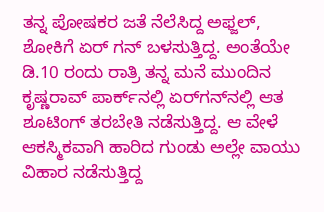ತನ್ನ ಪೋಷಕರ ಜತೆ ನೆಲೆಸಿದ್ದ ಅಫ್ಜಲ್‌, ಶೋಕಿಗೆ ಏರ್‌ ಗನ್‌ ಬಳಸುತ್ತಿದ್ದ. ಅಂತೆಯೇ ಡಿ.10 ರಂದು ರಾತ್ರಿ ತನ್ನ ಮನೆ ಮುಂದಿನ ಕೃಷ್ಣರಾವ್ ಪಾರ್ಕ್‌ನಲ್ಲಿ ಏರ್‌ಗನ್‌ನಲ್ಲಿ ಆತ ಶೂಟಿಂಗ್ ತರಬೇತಿ ನಡೆಸುತ್ತಿದ್ದ. ಆ ವೇಳೆ ಆಕಸ್ಮಿಕವಾಗಿ ಹಾರಿದ ಗುಂಡು ಅಲ್ಲೇ ವಾಯು ವಿಹಾರ ನಡೆಸುತ್ತಿದ್ದ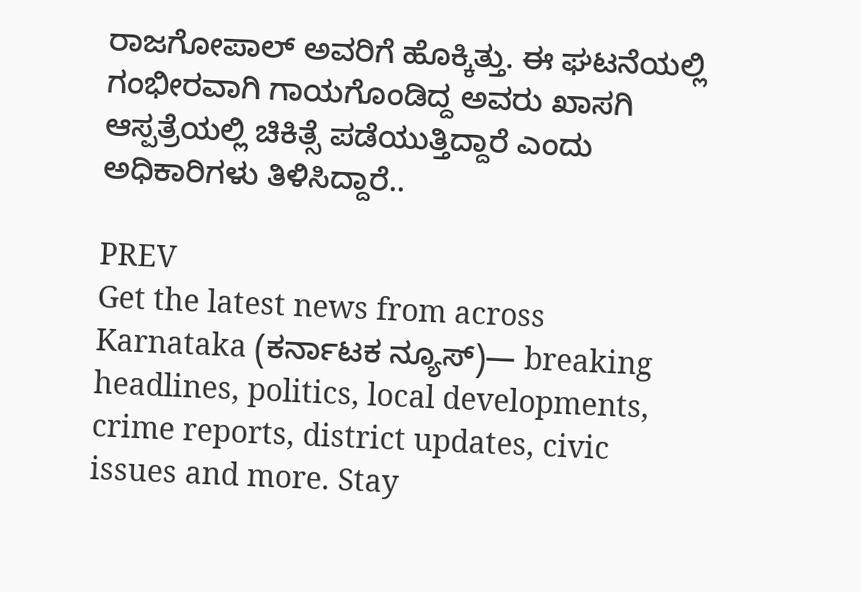ರಾಜಗೋಪಾಲ್ ಅವರಿಗೆ ಹೊಕ್ಕಿತ್ತು. ಈ ಘಟನೆಯಲ್ಲಿ ಗಂಭೀರವಾಗಿ ಗಾಯಗೊಂಡಿದ್ದ ಅವರು ಖಾಸಗಿ ಆಸ್ಪತ್ರೆಯಲ್ಲಿ ಚಿಕಿತ್ಸೆ ಪಡೆಯುತ್ತಿದ್ದಾರೆ ಎಂದು ಅಧಿಕಾರಿಗಳು ತಿಳಿಸಿದ್ದಾರೆ..

PREV
Get the latest news from across Karnataka (ಕರ್ನಾಟಕ ನ್ಯೂಸ್)— breaking headlines, politics, local developments, crime reports, district updates, civic issues and more. Stay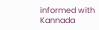informed with Kannada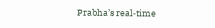Prabha’s real‑time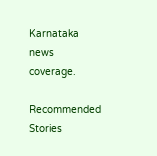Karnataka news coverage.

Recommended Stories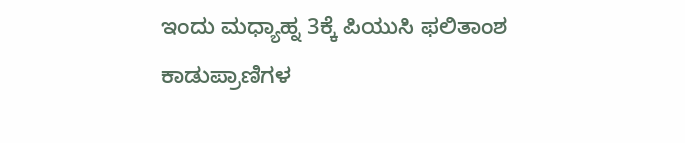ಇಂದು ಮಧ್ಯಾಹ್ನ 3ಕ್ಕೆ ಪಿಯುಸಿ ಫಲಿತಾಂಶ
ಕಾಡುಪ್ರಾಣಿಗಳ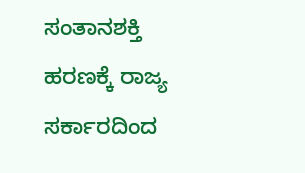ಸಂತಾನಶಕ್ತಿ ಹರಣಕ್ಕೆ ರಾಜ್ಯ ಸರ್ಕಾರದಿಂದ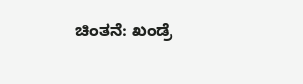ಚಿಂತನೆ: ಖಂಡ್ರೆ